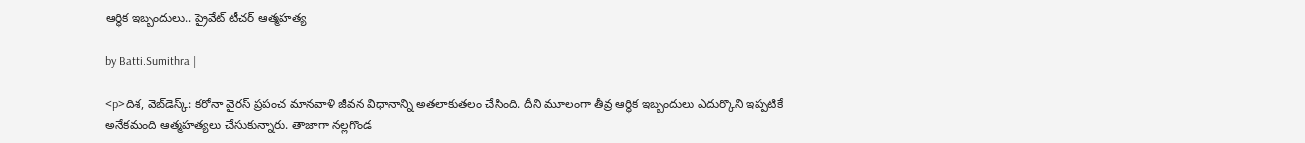ఆర్థిక ఇబ్బందులు.. ప్రైవేట్ టీచర్ ఆత్మహత్య

by Batti.Sumithra |

<p>దిశ, వెబ్‌డెస్క్: కరోనా వైరస్ ప్రపంచ మానవాళి జీవన విధానాన్ని అతలాకుతలం చేసింది. దీని మూలంగా తీవ్ర ఆర్థిక ఇబ్బందులు ఎదుర్కొని ఇప్పటికే అనేకమంది ఆత్మహత్యలు చేసుకున్నారు. తాజాగా నల్లగొండ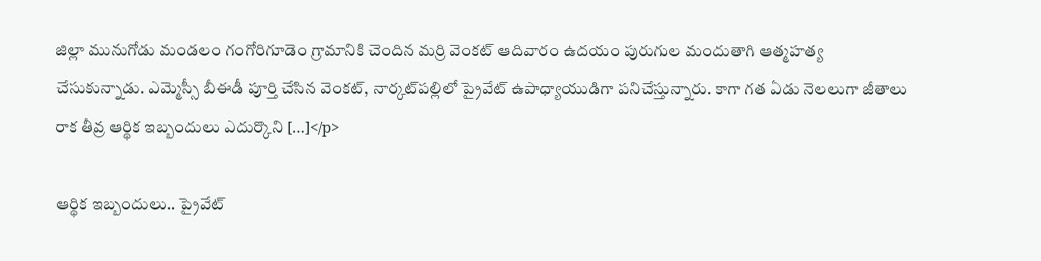జిల్లా మునుగోడు మండలం గంగోరిగూడెం గ్రామానికి చెందిన మర్రి వెంకట్ ఆదివారం ఉదయం పురుగుల మందుతాగి ఆత్మహత్య చేసుకున్నాడు. ఎమ్మెస్సీ బీఈడీ పూర్తి చేసిన వెంకట్, నార్కట్‌పల్లిలో ప్రైవేట్ ఉపాధ్యాయుడిగా పనిచేస్తున్నారు. కాగా గత ఏడు నెలలుగా జీతాలు రాక తీవ్ర ఆర్థిక ఇబ్బందులు ఎదుర్కొని […]</p>

ఆర్థిక ఇబ్బందులు.. ప్రైవేట్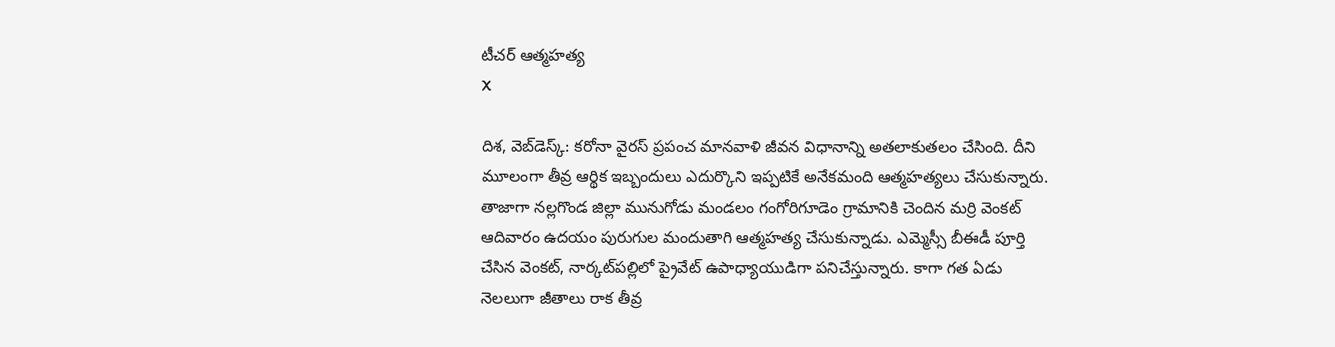టీచర్ ఆత్మహత్య
X

దిశ, వెబ్‌డెస్క్: కరోనా వైరస్ ప్రపంచ మానవాళి జీవన విధానాన్ని అతలాకుతలం చేసింది. దీని మూలంగా తీవ్ర ఆర్థిక ఇబ్బందులు ఎదుర్కొని ఇప్పటికే అనేకమంది ఆత్మహత్యలు చేసుకున్నారు. తాజాగా నల్లగొండ జిల్లా మునుగోడు మండలం గంగోరిగూడెం గ్రామానికి చెందిన మర్రి వెంకట్ ఆదివారం ఉదయం పురుగుల మందుతాగి ఆత్మహత్య చేసుకున్నాడు. ఎమ్మెస్సీ బీఈడీ పూర్తి చేసిన వెంకట్, నార్కట్‌పల్లిలో ప్రైవేట్ ఉపాధ్యాయుడిగా పనిచేస్తున్నారు. కాగా గత ఏడు నెలలుగా జీతాలు రాక తీవ్ర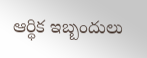ఆర్థిక ఇబ్బందులు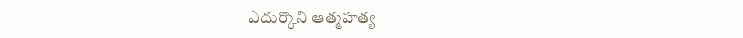ఎదుర్కొని ఆత్మహత్య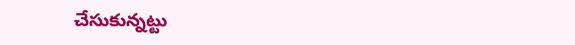చేసుకున్నట్టు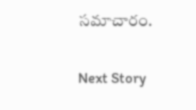సమాచారం.

Next Story